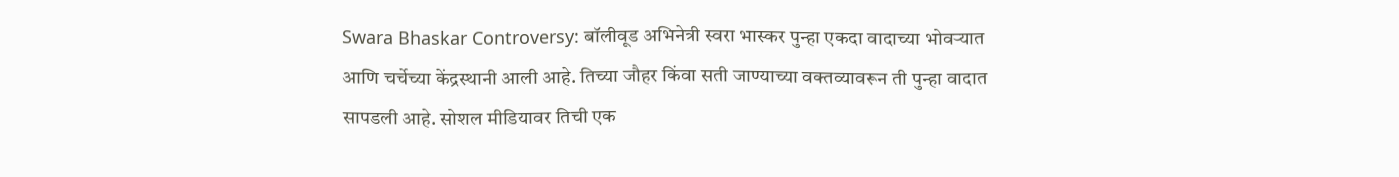Swara Bhaskar Controversy: बॉलीवूड अभिनेत्री स्वरा भास्कर पुन्हा एकदा वादाच्या भोवऱ्यात आणि चर्चेच्या केंद्रस्थानी आली आहे. तिच्या जौहर किंवा सती जाण्याच्या वक्तव्यावरून ती पुन्हा वादात सापडली आहे. सोशल मीडियावर तिची एक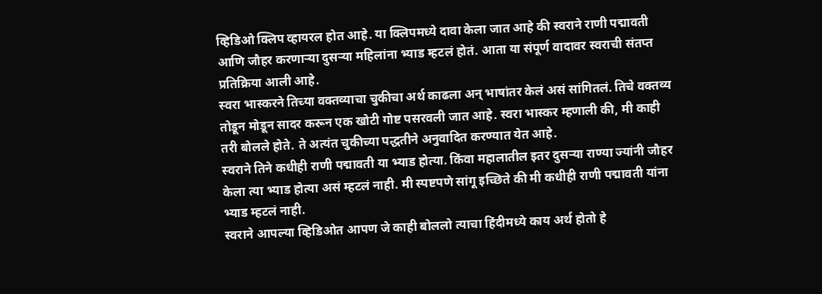व्हिडिओ क्लिप व्हायरल होत आहे. या क्लिपमध्ये दावा केला जात आहे की स्वराने राणी पद्मावती आणि जौहर करणाऱ्या दुसऱ्या महिलांना भ्याड म्हटलं होतं. आता या संपूर्ण वादावर स्वराची संतप्त प्रतिक्रिया आली आहे.
स्वरा भास्करने तिच्या वक्तव्याचा चुकीचा अर्थ काढला अन् भाषांतर केलं असं सांगितलं. तिचे वक्तव्य तोडून मोडून सादर करून एक खोटी गोष्ट पसरवली जात आहे. स्वरा भास्कर म्हणाली की, मी काही तरी बोलले होते. ते अत्यंत चुकीच्या पद्धतीने अनुवादित करण्यात येत आहे.
स्वराने तिने कधीही राणी पद्मावती या भ्याड होत्या. किंवा महालातील इतर दुसऱ्या राण्या ज्यांनी जौहर केला त्या भ्याड होत्या असं म्हटलं नाही. मी स्पष्टपणे सांगू इच्छिते की मी कधीही राणी पद्मावती यांना भ्याड म्हटलं नाही.
स्वराने आपल्या व्हिडिओत आपण जे काही बोललो त्याचा हिंदीमध्ये काय अर्थ होतो हे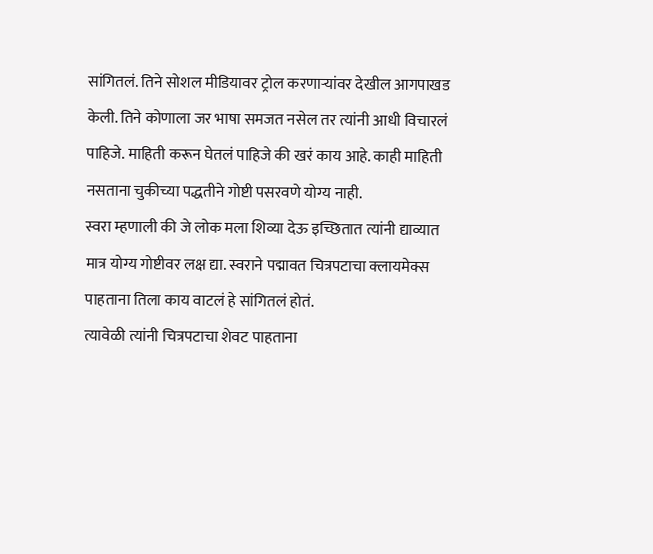सांगितलं. तिने सोशल मीडियावर ट्रोल करणाऱ्यांवर देखील आगपाखड केली. तिने कोणाला जर भाषा समजत नसेल तर त्यांनी आधी विचारलं पाहिजे. माहिती करून घेतलं पाहिजे की खरं काय आहे. काही माहिती नसताना चुकीच्या पद्धतीने गोष्टी पसरवणे योग्य नाही.
स्वरा म्हणाली की जे लोक मला शिव्या देऊ इच्छितात त्यांनी द्याव्यात मात्र योग्य गोष्टीवर लक्ष द्या. स्वराने पद्मावत चित्रपटाचा क्लायमेक्स पाहताना तिला काय वाटलं हे सांगितलं होतं.
त्यावेळी त्यांनी चित्रपटाचा शेवट पाहताना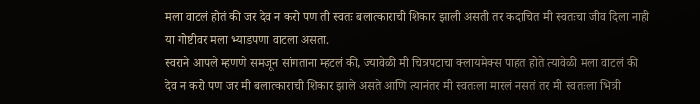मला वाटलं होतं की जर देव न करो पण ती स्वतः बलात्काराची शिकार झाली असती तर कदाचित मी स्वतःचा जीव दिला नाही या गोष्टीवर मला भ्याडपणा वाटला असता.
स्वराने आपले म्हणणे समजून सांगताना म्हटलं की, ज्यावेळी मी चित्रपटाचा क्लायमेक्स पाहत होते त्यावेळी मला वाटलं की देव न करो पण जर मी बलात्काराची शिकार झाले असते आणि त्यानंतर मी स्वतःला मारलं नसतं तर मी स्वतःला भित्री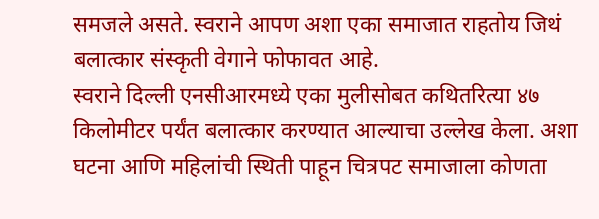समजले असते. स्वराने आपण अशा एका समाजात राहतोय जिथं बलात्कार संस्कृती वेगाने फोफावत आहे.
स्वराने दिल्ली एनसीआरमध्ये एका मुलीसोबत कथितरित्या ४७ किलोमीटर पर्यंत बलात्कार करण्यात आल्याचा उल्लेख केला. अशा घटना आणि महिलांची स्थिती पाहून चित्रपट समाजाला कोणता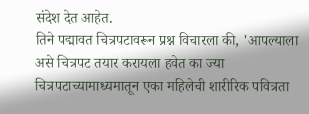संदेश देत आहेत.
तिने पद्मावत चित्रपटावरून प्रश्न विचारला की, 'आपल्याला असे चित्रपट तयार करायला हवेत का ज्या चित्रपटाच्यामाध्यमातून एका महिलेची शारीरिक पवित्रता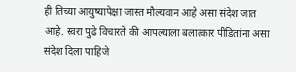ही तिच्या आयुष्यापेक्षा जास्त मौल्यवान आहे असा संदेश जात आहे. स्वरा पुढे विचारते की आपल्याला बलात्कार पीडितांना असा संदेश दिला पाहिजे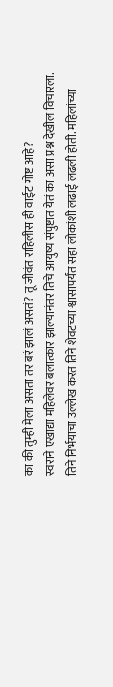का की तुम्ही मेला असता तर बरं झालं असतं? तू जीवंत राहिलीस ही वाईट गोष्ट आहे?
स्वराने एखाद्या महिलेवर बलात्कार झाल्यानंतर तिचे आयुष्य संपुष्टात येतं का असा प्रश्न देखील विचारला. तिने निर्भयाचा उल्लेख करत तिने शेवटच्या श्वासापर्यंत सहा लोकांशी लढाई लढली होती. महिलांच्या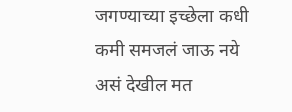जगण्याच्या इच्छेला कधी कमी समजलं जाऊ नये असं देखील मत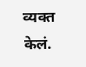व्यक्त केलं.